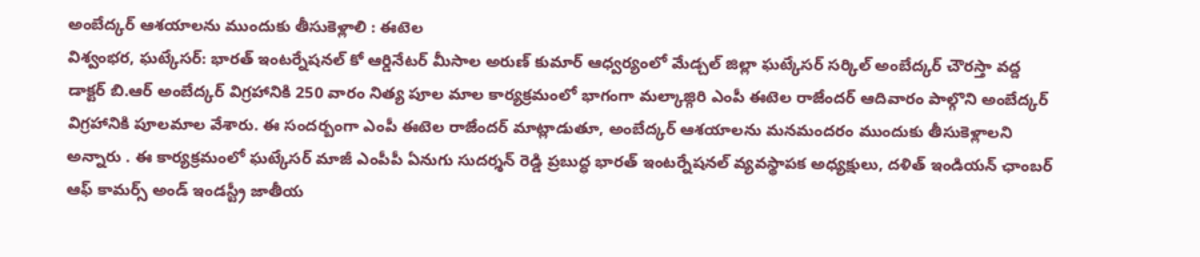అంబేద్కర్ ఆశయాలను ముందుకు తీసుకెళ్లాలి : ఈటెల
విశ్వంభర, ఘట్కేసర్: భారత్ ఇంటర్నేషనల్ కో ఆర్డినేటర్ మీసాల అరుణ్ కుమార్ ఆధ్వర్యంలో మేడ్చల్ జిల్లా ఘట్కేసర్ సర్కిల్ అంబేద్కర్ చౌరస్తా వద్ద డాక్టర్ బి.ఆర్ అంబేద్కర్ విగ్రహానికి 250 వారం నిత్య పూల మాల కార్యక్రమంలో భాగంగా మల్కాజ్గిరి ఎంపీ ఈటెల రాజేందర్ ఆదివారం పాల్గొని అంబేద్కర్ విగ్రహానికి పూలమాల వేశారు. ఈ సందర్బంగా ఎంపీ ఈటెల రాజేందర్ మాట్లాడుతూ, అంబేద్కర్ ఆశయాలను మనమందరం ముందుకు తీసుకెళ్లాలని అన్నారు . ఈ కార్యక్రమంలో ఘట్కేసర్ మాజీ ఎంపీపీ ఏనుగు సుదర్శన్ రెడ్డి ప్రబుద్ధ భారత్ ఇంటర్నేషనల్ వ్యవస్థాపక అధ్యక్షులు, దళిత్ ఇండియన్ ఛాంబర్ ఆఫ్ కామర్స్ అండ్ ఇండస్ట్రీ జాతీయ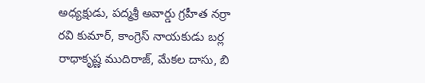అధ్యక్షుడు, పద్మశ్రీ అవార్డు గ్రహీత నర్రా రవి కుమార్, కాంగ్రెస్ నాయకుడు బర్ల రాధాకృష్ణ ముదిరాజ్, మేకల దాసు, బి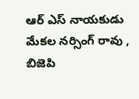ఆర్ ఎస్ నాయకుడు మేకల నర్సింగ్ రావు , బిజెపి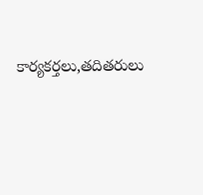కార్యకర్తలు,తదితరులు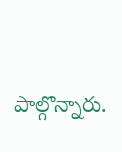పాల్గొన్నారు.